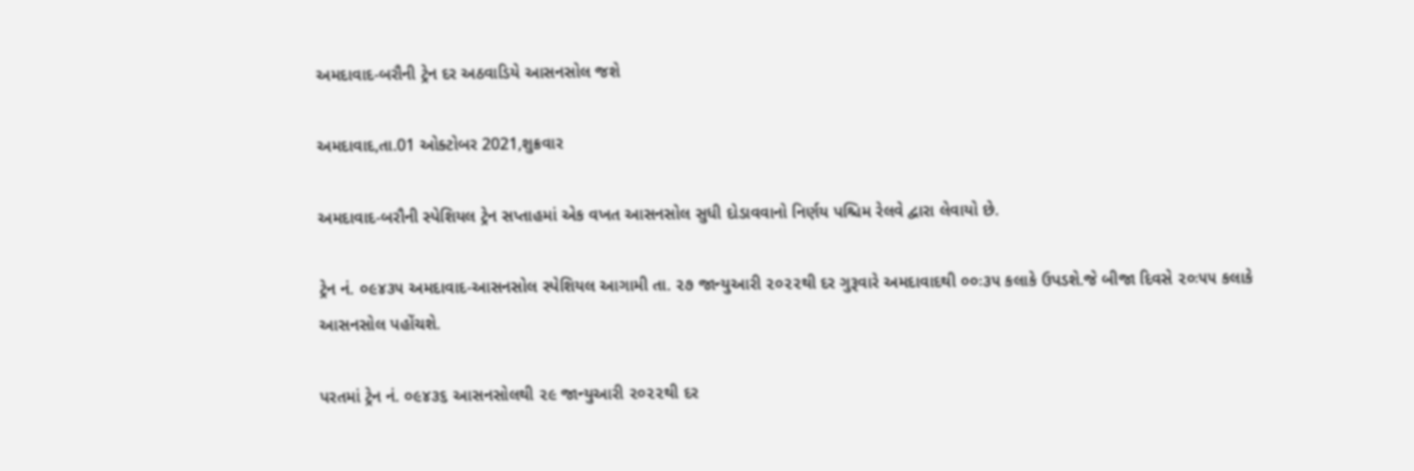અમદાવાદ-બરૌની ટ્રેન દર અઠવાડિયે આસનસોલ જશે

અમદાવાદ,તા.01 ઓક્ટોબર 2021,શુક્રવાર

અમદાવાદ-બરૌની સ્પેશિયલ ટ્રેન સપ્તાહમાં એક વખત આસનસોલ સુધી દોડાવવાનો નિર્ણય પશ્ચિમ રેલવે દ્વારા લેવાયો છે.

ટ્રેન નં. ૦૯૪૩૫ અમદાવાદ-આસનસોલ સ્પેશિયલ આગામી તા. ૨૭ જાન્યુઆરી ૨૦૨૨થી દર ગુરૂવારે અમદાવાદથી ૦૦ઃ૩૫ કલાકે ઉપડશે.જે બીજા દિવસે ૨૦ઃ૫૫ કલાકે આસનસોલ પહોંચશે.

પરતમાં ટ્રેન નં. ૦૯૪૩૬ આસનસોલથી ૨૯ જાન્યુઆરી ૨૦૨૨થી દર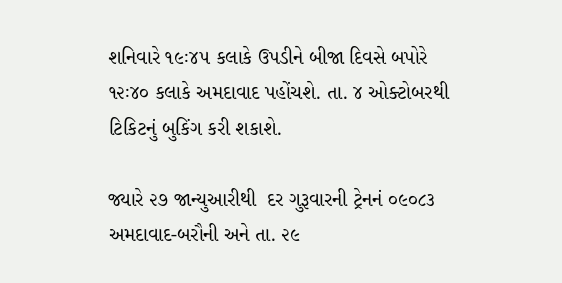શનિવારે ૧૯ઃ૪૫ કલાકે ઉપડીને બીજા દિવસે બપોરે ૧૨ઃ૪૦ કલાકે અમદાવાદ પહોંચશે. તા. ૪ ઓક્ટોબરથી ટિકિટનું બુકિંગ કરી શકાશે.

જ્યારે ૨૭ જાન્યુઆરીથી  દર ગુરૂવારની ટ્રેનનં ૦૯૦૮૩   અમદાવાદ-બરૌની અને તા. ૨૯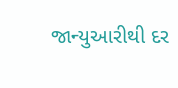જાન્યુઆરીથી દર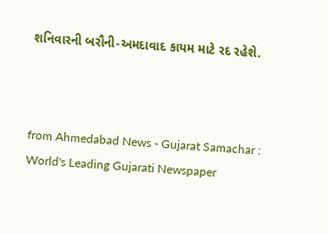શનિવારની બરૌની-અમદાવાદ કાયમ માટે રદ રહેશે.



from Ahmedabad News - Gujarat Samachar : World's Leading Gujarati Newspaper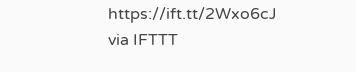https://ift.tt/2Wxo6cJ
via IFTTT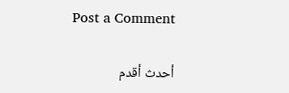Post a Comment

أحدث أقدم